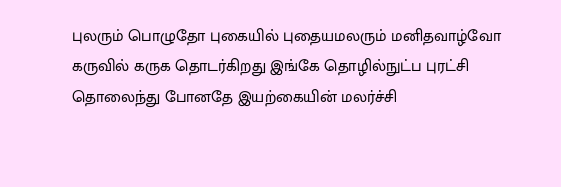புலரும் பொழுதோ புகையில் புதையமலரும் மனிதவாழ்வோ கருவில் கருக தொடர்கிறது இங்கே தொழில்நுட்ப புரட்சி தொலைந்து போனதே இயற்கையின் மலர்ச்சி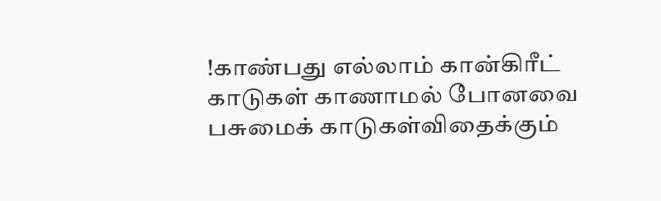!காண்பது எல்லாம் கான்கிரீட் காடுகள் காணாமல் போனவை பசுமைக் காடுகள்விதைக்கும்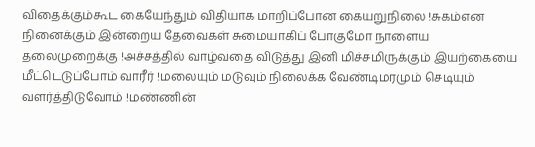விதைக்கும்கூட கையேந்தும் விதியாக மாறிப்போன கையறுநிலை !சுகம்என நினைக்கும் இன்றைய தேவைகள் சுமையாகிப் போகுமோ நாளைய தலைமுறைக்கு !அச்சத்தில் வாழ்வதை விடுத்து இனி மிச்சமிருக்கும் இயற்கையை மீட்டெடுப்போம் வாரீர் !மலையும் மடுவும் நிலைக்க வேண்டிமரமும் செடியும் வளர்த்திடுவோம் !மண்ணின்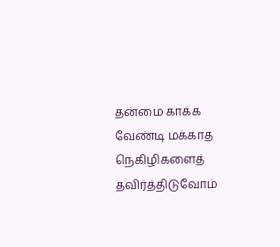தன்மை காக்க வேண்டி மக்காத நெகிழிகளைத் தவிர்த்திடுவோம்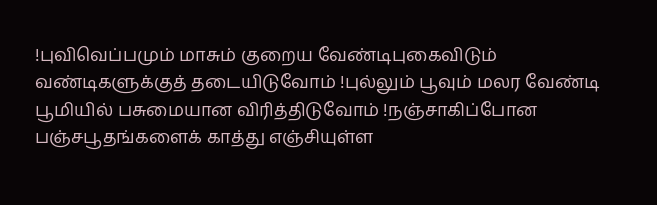!புவிவெப்பமும் மாசும் குறைய வேண்டிபுகைவிடும் வண்டிகளுக்குத் தடையிடுவோம் !புல்லும் பூவும் மலர வேண்டி பூமியில் பசுமையான விரித்திடுவோம் !நஞ்சாகிப்போன பஞ்சபூதங்களைக் காத்து எஞ்சியுள்ள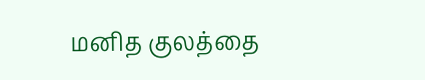மனித குலத்தை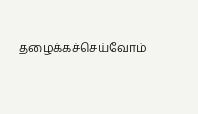தழைக்கச்செய்வோம்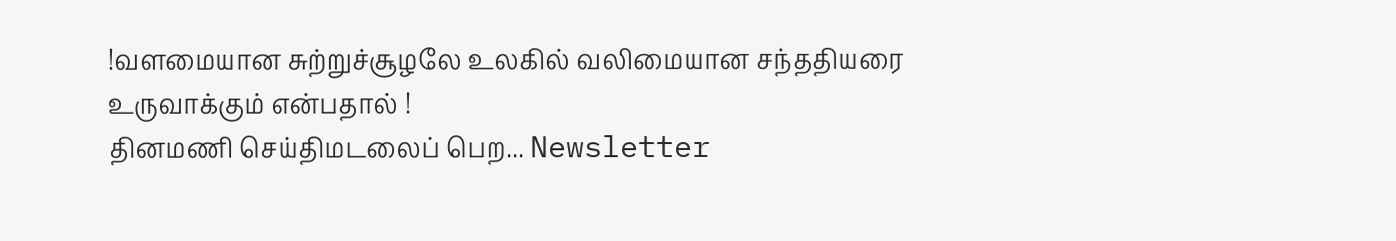!வளமையான சுற்றுச்சூழலே உலகில் வலிமையான சந்ததியரை உருவாக்கும் என்பதால் !
தினமணி செய்திமடலைப் பெற... Newsletter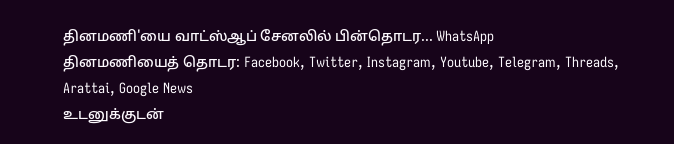தினமணி'யை வாட்ஸ்ஆப் சேனலில் பின்தொடர... WhatsApp
தினமணியைத் தொடர: Facebook, Twitter, Instagram, Youtube, Telegram, Threads, Arattai, Google News
உடனுக்குடன்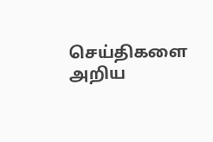செய்திகளை அறிய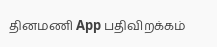தினமணி App பதிவிறக்கம்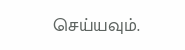செய்யவும்.